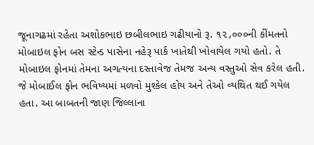જૂનાગઢમાં રહેતા અશોકભાઇ છબીલભાઇ ગઢીયાનો રૂ. ૧૨,૦૦૦ની કીંમતનો મોબાઇલ ફોન બસ સ્ટેન્ડ પાસેના નહેરૂ પાર્ક ખાતેથી ખોવાયેલ ગયો હતો. તે મોબાઇલ ફોનમાં તેમના અગત્યના દસ્તાવેજ તેમજ અન્ય વસ્તુઓ સેવ કરેલ હતી. જે મોબાઈલ ફોન ભવિષ્યમાં મળવો મુશ્કેલ હોય અને તેઓ વ્યથિત થઈ ગયેલ હતા. આ બાબતની જાણ જિલ્લાના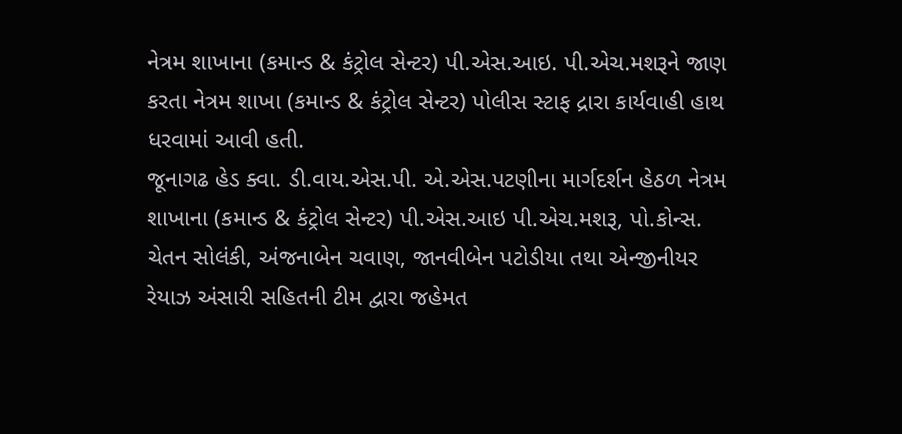નેત્રમ શાખાના (કમાન્ડ & કંટ્રોલ સેન્ટર) પી.એસ.આઇ. પી.એચ.મશરૂને જાણ કરતા નેત્રમ શાખા (કમાન્ડ & કંટ્રોલ સેન્ટર) પોલીસ સ્ટાફ દ્રારા કાર્યવાહી હાથ ધરવામાં આવી હતી.
જૂનાગઢ હેડ ક્વા. ડી.વાય.એસ.પી. એ.એસ.પટણીના માર્ગદર્શન હેઠળ નેત્રમ શાખાના (કમાન્ડ & કંટ્રોલ સેન્ટર) પી.એસ.આઇ પી.એચ.મશરૂ, પો.કોન્સ. ચેતન સોલંકી, અંજનાબેન ચવાણ, જાનવીબેન પટોડીયા તથા એન્જીનીયર રેયાઝ અંસારી સહિતની ટીમ દ્વારા જહેમત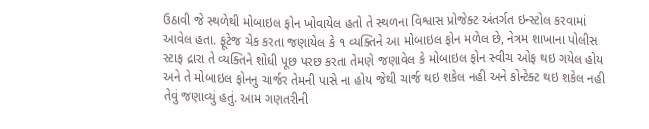ઉઠાવી જે સ્થળેથી મોબાઇલ ફોન ખોવાયેલ હતો તે સ્થળના વિશ્વાસ પ્રોજેક્ટ અંતર્ગત ઇન્સ્ટોલ કરવામાં આવેલ હતા. ફૂટેજ ચેક કરતા જણાયેલ કે ૧ વ્યક્તિને આ મોબાઇલ ફોન મળેલ છે, નેત્રમ શાખાના પોલીસ સ્ટાફ દ્રારા તે વ્યક્તિને શોધી પૂછ પરછ કરતા તેમણે જણાવેલ કે મોબાઇલ ફોન સ્વીચ ઓફ થઇ ગયેલ હોય અને તે મોબાઇલ ફોનનુ ચાર્જર તેમની પાસે ના હોય જેથી ચાર્જ થઇ શકેલ નહી અને કોન્ટેક્ટ થઇ શકેલ નહી તેવું જણાવ્યું હતું. આમ ગણતરીની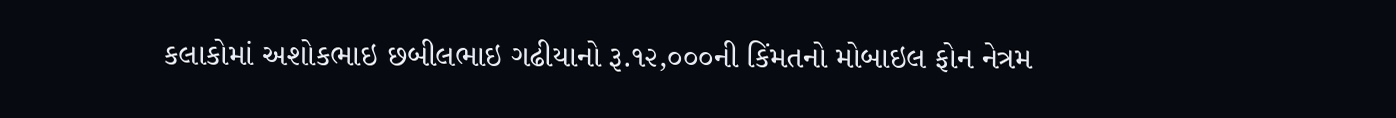કલાકોમાં અશોકભાઇ છબીલભાઇ ગઢીયાનો રૂ.૧૨,૦૦૦ની કિંમતનો મોબાઇલ ફોન નેત્રમ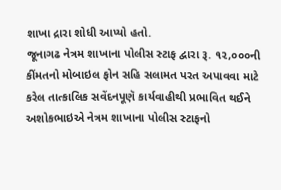શાખા દ્રારા શોધી આપ્યો હતો.
જૂનાગઢ નેત્રમ શાખાના પોલીસ સ્ટાફ દ્વારા રૂ. ૧૨,૦૦૦ની કીંમતનો મોબાઇલ ફોન સહિ સલામત પરત અપાવવા માટે કરેલ તાત્કાલિક સવેંદનપૂણૅ કાર્યવાહીથી પ્રભાવિત થઈને અશોકભાઇએ નેત્રમ શાખાના પોલીસ સ્ટાફનો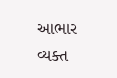આભાર વ્યક્ત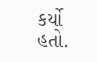કર્યો હતો.